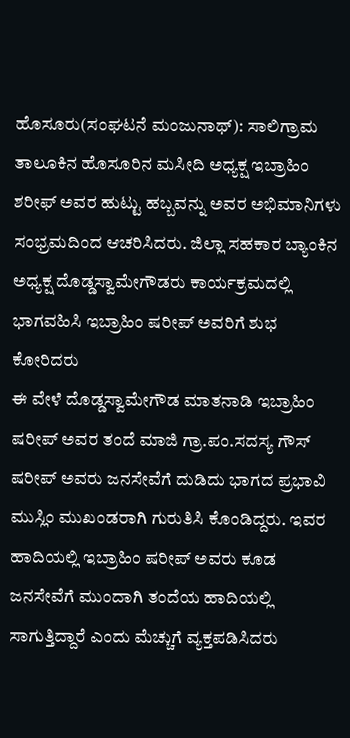ಹೊಸೂರು(ಸಂಘಟನೆ ಮಂಜುನಾಥ್): ಸಾಲಿಗ್ರಾಮ ತಾಲೂಕಿನ ಹೊಸೂರಿನ ಮಸೀದಿ ಅಧ್ಯಕ್ಷ ಇಬ್ರಾಹಿಂ ಶರೀಫ್ ಅವರ ಹುಟ್ಟು ಹಬ್ಬವನ್ನು ಅವರ ಅಭಿಮಾನಿಗಳು ಸಂಭ್ರಮದಿಂದ ಆಚರಿಸಿದರು. ಜಿಲ್ಲಾ ಸಹಕಾರ ಬ್ಯಾಂಕಿನ ಅಧ್ಯಕ್ಷ ದೊಡ್ಡಸ್ವಾಮೇಗೌಡರು ಕಾರ್ಯಕ್ರಮದಲ್ಲಿ ಭಾಗವಹಿಸಿ ಇಬ್ರಾಹಿಂ ಷರೀಪ್ ಅವರಿಗೆ ಶುಭ ಕೋರಿದರು
ಈ ವೇಳೆ ದೊಡ್ಡಸ್ವಾಮೇಗೌಡ ಮಾತನಾಡಿ ಇಬ್ರಾಹಿಂ ಷರೀಪ್ ಅವರ ತಂದೆ ಮಾಜಿ ಗ್ರಾ.ಪಂ.ಸದಸ್ಯ ಗೌಸ್ ಷರೀಪ್ ಅವರು ಜನಸೇವೆಗೆ ದುಡಿದು ಭಾಗದ ಪ್ರಭಾವಿ ಮುಸ್ಲಿಂ ಮುಖಂಡರಾಗಿ ಗುರುತಿಸಿ ಕೊಂಡಿದ್ದರು. ಇವರ ಹಾದಿಯಲ್ಲಿ ಇಬ್ರಾಹಿಂ ಷರೀಪ್ ಅವರು ಕೂಡ ಜನಸೇವೆಗೆ ಮುಂದಾಗಿ ತಂದೆಯ ಹಾದಿಯಲ್ಲಿ ಸಾಗುತ್ತಿದ್ದಾರೆ ಎಂದು ಮೆಚ್ಚುಗೆ ವ್ಯಕ್ತಪಡಿಸಿದರು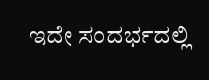ಇದೇ ಸಂದರ್ಭದಲ್ಲಿ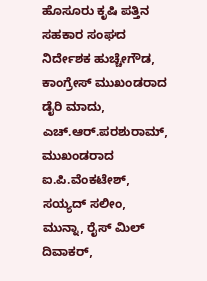ಹೊಸೂರು ಕೃಷಿ ಪತ್ತಿನ ಸಹಕಾರ ಸಂಘದ ನಿರ್ದೇಶಕ ಹುಚ್ಚೇಗೌಡ, ಕಾಂಗ್ರೇಸ್ ಮುಖಂಡರಾದ ಡೈರಿ ಮಾದು, ಎಚ್.ಆರ್.ಪರಶುರಾಮ್, ಮುಖಂಡರಾದ ಐ.ಪಿ.ವೆಂಕಟೇಶ್, ಸಯ್ಯದ್ ಸಲೀಂ, ಮುನ್ನಾ, ರೈಸ್ ಮಿಲ್ ದಿವಾಕರ್,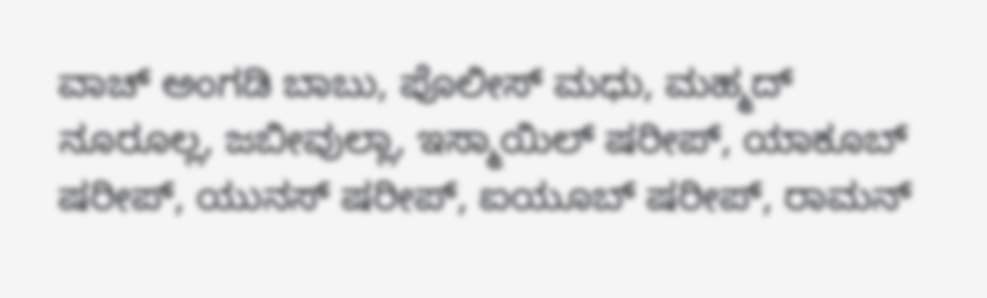ವಾಚ್ ಅಂಗಡಿ ಬಾಬು, ಪೊಲೀಸ್ ಮಧು, ಮಹ್ಮದ್ ನೂರೂಲ್ಲ, ಜಬೀವುಲ್ಲಾ, ಇಸ್ಮಾಯಿಲ್ ಷರೀಪ್, ಯಾಕೂಬ್ ಷರೀಪ್, ಯುನಸ್ ಷರೀಪ್, ಐಯೂಬ್ ಷರೀಪ್, ರಾಮನ್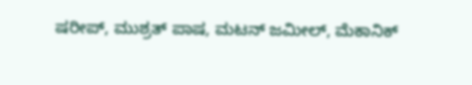ಷರೀಪ್, ಮುಶ್ರತ್ ಪಾಷ, ಮಟನ್ ಜಮೀಲ್, ಮೆಕಾನಿಕ್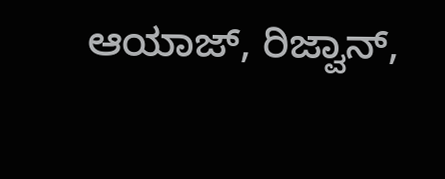ಆಯಾಜ್, ರಿಜ್ವಾನ್,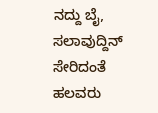ನದ್ದು ಬೈ, ಸಲಾವುದ್ದಿನ್ ಸೇರಿದಂತೆ ಹಲವರು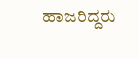ಹಾಜರಿದ್ದರು